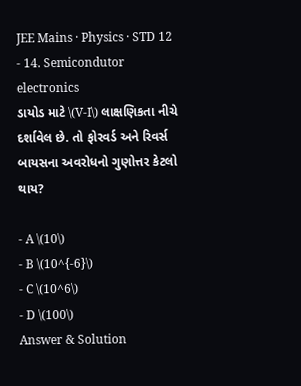JEE Mains · Physics · STD 12 - 14. Semicondutor electronics
ડાયોડ માટે \(V-I\) લાક્ષણિકતા નીચે દર્શાવેલ છે. તો ફોરવર્ડ અને રિવર્સ બાયસના અવરોધનો ગુણોત્તર કેટલો થાય?

- A \(10\)
- B \(10^{-6}\)
- C \(10^6\)
- D \(100\)
Answer & Solution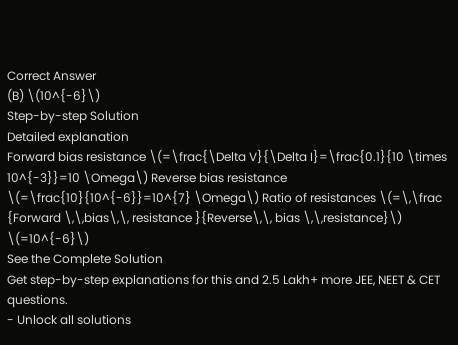Correct Answer
(B) \(10^{-6}\)
Step-by-step Solution
Detailed explanation
Forward bias resistance \(=\frac{\Delta V}{\Delta I}=\frac{0.1}{10 \times 10^{-3}}=10 \Omega\) Reverse bias resistance \(=\frac{10}{10^{-6}}=10^{7} \Omega\) Ratio of resistances \(=\,\frac {Forward \,\,bias\,\, resistance }{Reverse\,\, bias \,\,resistance}\) \(=10^{-6}\)
See the Complete Solution
Get step-by-step explanations for this and 2.5 Lakh+ more JEE, NEET & CET questions.
- Unlock all solutions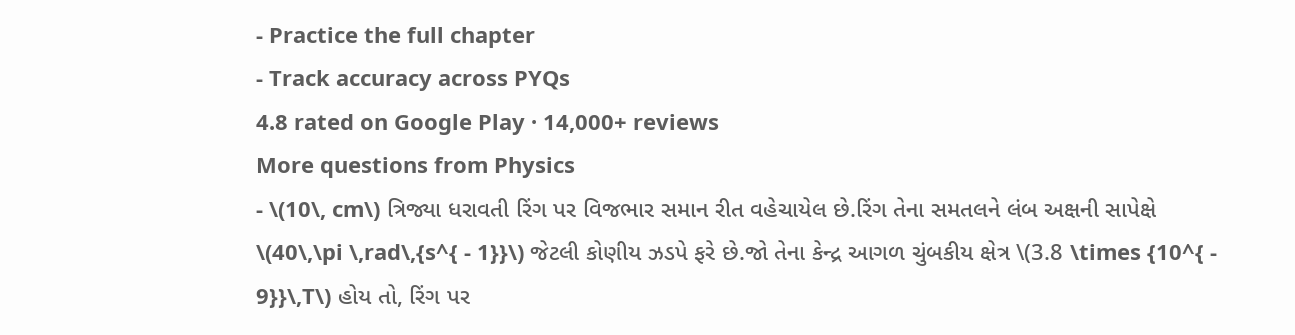- Practice the full chapter
- Track accuracy across PYQs
4.8 rated on Google Play · 14,000+ reviews
More questions from Physics
- \(10\, cm\) ત્રિજ્યા ધરાવતી રિંગ પર વિજભાર સમાન રીત વહેચાયેલ છે.રિંગ તેના સમતલને લંબ અક્ષની સાપેક્ષે \(40\,\pi \,rad\,{s^{ - 1}}\) જેટલી કોણીય ઝડપે ફરે છે.જો તેના કેન્દ્ર આગળ ચુંબકીય ક્ષેત્ર \(3.8 \times {10^{ - 9}}\,T\) હોય તો, રિંગ પર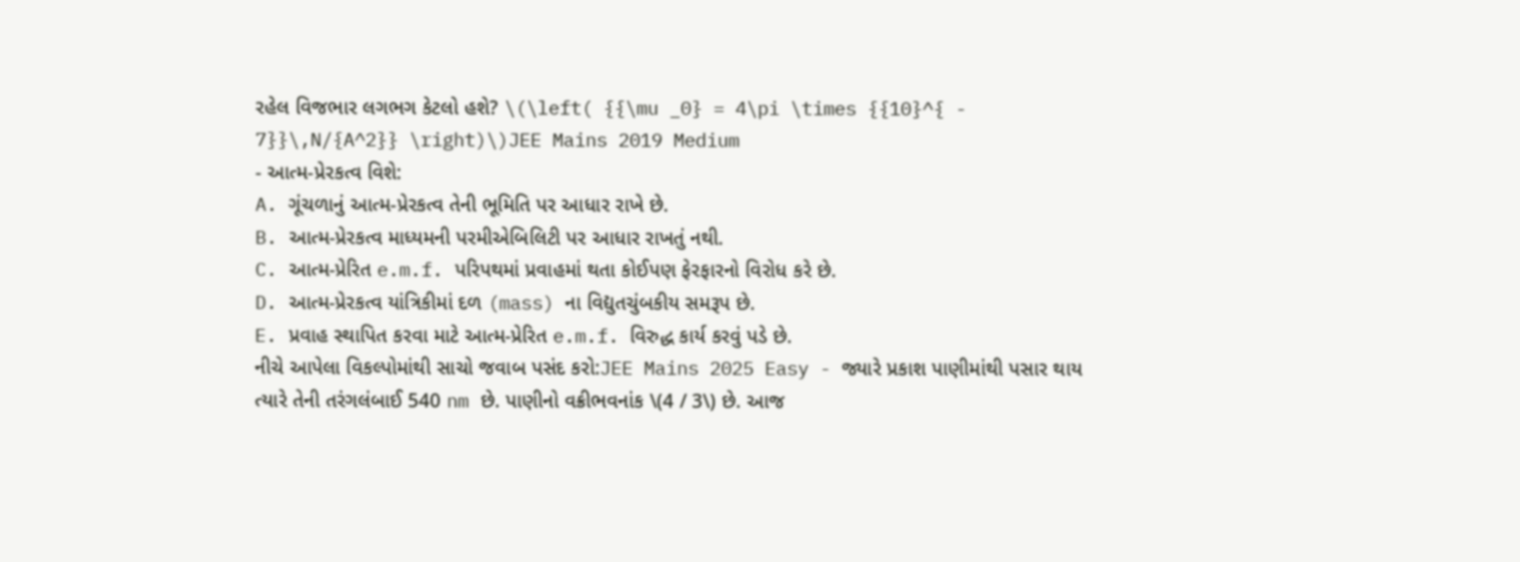રહેલ વિજભાર લગભગ કેટલો હશે? \(\left( {{\mu _0} = 4\pi \times {{10}^{ - 7}}\,N/{A^2}} \right)\)JEE Mains 2019 Medium
- આત્મ-પ્રેરકત્વ વિશે:
A. ગૂંચળાનું આત્મ-પ્રેરકત્વ તેની ભૂમિતિ પર આધાર રાખે છે.
B. આત્મ-પ્રેરકત્વ માધ્યમની પરમીએબિલિટી પર આધાર રાખતું નથી.
C. આત્મ-પ્રેરિત e.m.f. પરિપથમાં પ્રવાહમાં થતા કોઈપણ ફેરફારનો વિરોધ કરે છે.
D. આત્મ-પ્રેરકત્વ યાંત્રિકીમાં દળ (mass) ના વિદ્યુતચુંબકીય સમરૂપ છે.
E. પ્રવાહ સ્થાપિત કરવા માટે આત્મ-પ્રેરિત e.m.f. વિરુદ્ધ કાર્ય કરવું પડે છે.
નીચે આપેલા વિકલ્પોમાંથી સાચો જવાબ પસંદ કરો:JEE Mains 2025 Easy - જ્યારે પ્રકાશ પાણીમાંથી પસાર થાય ત્યારે તેની તરંગલંબાઈ 540 nm છે. પાણીનો વક્રીભવનાંક \(4 / 3\) છે. આજ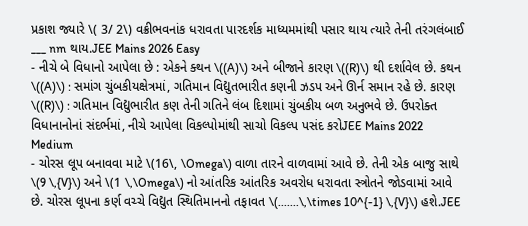પ્રકાશ જ્યારે \( 3/ 2\) વક્રીભવનાંક ધરાવતા પારદર્શક માધ્યમમાંથી પસાર થાય ત્યારે તેની તરંગલંબાઈ ___ nm થાય.JEE Mains 2026 Easy
- નીચે બે વિધાનો આપેલા છે : એકને ક્થન \((A)\) અને બીજાને કારણ \((R)\) થી દર્શાવેલ છે. કથન \((A)\) : સમાંગ ચુંબકીયક્ષેત્રમાં, ગતિમાન વિદ્યુતભારીત કણની ઝડપ અને ઊર્ન સમાન રહે છે. કારણ \((R)\) : ગતિમાન વિદ્યુભારીત કણ તેની ગતિને લંબ દિશામાં ચુંબકીય બળ અનુભવે છે. ઉપરોક્ત વિધાનાનોનાં સંદર્ભમાં, નીચે આપેલા વિકલ્પોમાંથી સાચો વિકલ્પ પસંદ કરોJEE Mains 2022 Medium
- ચોરસ લૂપ બનાવવા માટે \(16\, \Omega\) વાળા તારને વાળવામાં આવે છે. તેની એક બાજુ સાથે \(9 \,{V}\) અને \(1 \,\Omega\) નો આંતરિક આંતરિક અવરોધ ધરાવતા સ્ત્રોતને જોડવામાં આવે છે. ચોરસ લૂપના કર્ણ વચ્ચે વિદ્યુત સ્થિતિમાનનો તફાવત \(.......\,\times 10^{-1} \,{V}\) હશે.JEE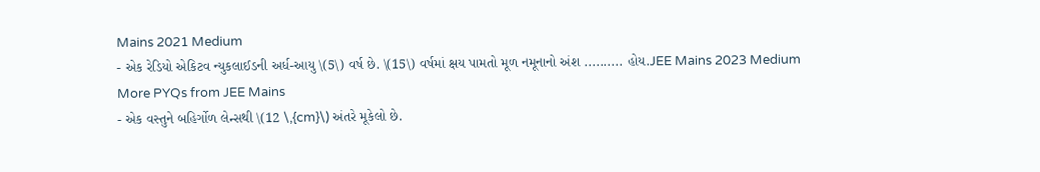Mains 2021 Medium
- એક રેડિયો એકિટવ ન્યુકલાઈડની અર્ધ-આયુ \(5\) વર્ષ છે. \(15\) વર્ષમાં ક્ષય પામતો મૂળ નમૂનાનો અંશ .......... હોય.JEE Mains 2023 Medium
More PYQs from JEE Mains
- એક વસ્તુને બહિર્ગોળ લેન્સથી \(12 \,{cm}\) અંતરે મૂકેલો છે.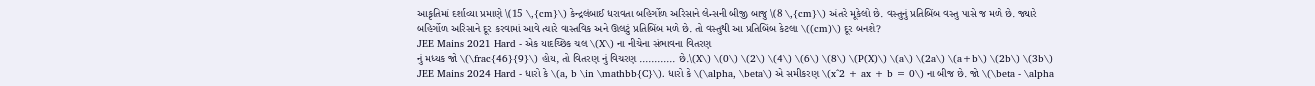આકૃતિમાં દર્શાવ્યા પ્રમાણે \(15 \,{cm}\) કેન્દ્રલંબાઈ ધરાવતા બહિર્ગોળ અરિસાને લેન્સની બીજી બાજુ \(8 \,{cm}\) અંતરે મૂકેલો છે. વસ્તુનું પ્રતિબિંબ વસ્તુ પાસે જ મળે છે. જ્યારે બહિર્ગોળ અરિસાને દૂર કરવામાં આવે ત્યારે વાસ્તવિક અને ઊલટું પ્રતિબિંબ મળે છે. તો વસ્તુથી આ પ્રતિબિંબ કેટલા \((cm)\) દૂર બનશે?
JEE Mains 2021 Hard - એક યાદચ્છિક ચલ \(X\) ના નીચેના સંભાવના વિતરણ
નું મધ્યક જો \(\frac{46}{9}\) હોય, તો વિતરણ નું વિચરણ ............ છે.\(X\) \(0\) \(2\) \(4\) \(6\) \(8\) \(P(X)\) \(a\) \(2a\) \(a+b\) \(2b\) \(3b\) JEE Mains 2024 Hard - ધારો કે \(a, b \in \mathbb{C}\). ધારો કે \(\alpha, \beta\) એ સમીકરણ \(x^2 + ax + b = 0\) ના બીજ છે. જો \(\beta - \alpha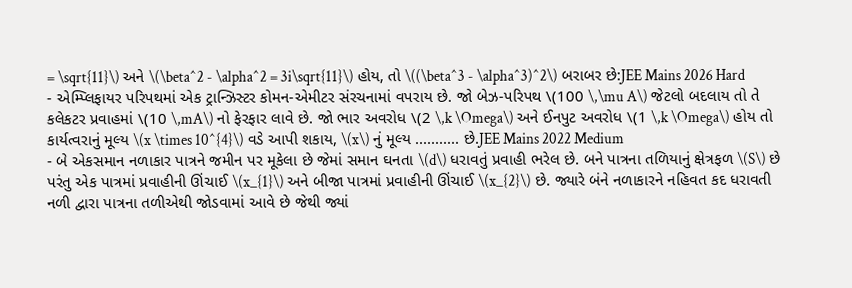= \sqrt{11}\) અને \(\beta^2 - \alpha^2 = 3i\sqrt{11}\) હોય, તો \((\beta^3 - \alpha^3)^2\) બરાબર છે:JEE Mains 2026 Hard
- એમ્પ્લિફાયર પરિપથમાં એક ટ્રાન્ઝિસ્ટર કોમન-એમીટર સંરચનામાં વપરાય છે. જો બેઝ-પરિપથ \(100 \,\mu A\) જેટલો બદલાય તો તે કલેકટર પ્રવાહમાં \(10 \,mA\) નો ફેરફાર લાવે છે. જો ભાર અવરોધ \(2 \,k \Omega\) અને ઈનપુટ અવરોધ \(1 \,k \Omega\) હોય તો કાર્યત્વરાનું મૂલ્ય \(x \times 10^{4}\) વડે આપી શકાય, \(x\) નું મૂલ્ય ........... છે.JEE Mains 2022 Medium
- બે એકસમાન નળાકાર પાત્રને જમીન પર મૂકેલા છે જેમાં સમાન ઘનતા \(d\) ધરાવતું પ્રવાહી ભરેલ છે. બને પાત્રના તળિયાનું ક્ષેત્રફળ \(S\) છે પરંતુ એક પાત્રમાં પ્રવાહીની ઊંચાઈ \(x_{1}\) અને બીજા પાત્રમાં પ્રવાહીની ઊંચાઈ \(x_{2}\) છે. જ્યારે બંને નળાકારને નહિવત કદ ધરાવતી નળી દ્વારા પાત્રના તળીએથી જોડવામાં આવે છે જેથી જ્યાં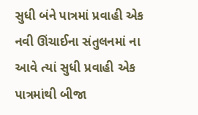સુધી બંને પાત્રમાં પ્રવાહી એક નવી ઊંચાઈના સંતુલનમાં ના આવે ત્યાં સુધી પ્રવાહી એક પાત્રમાંથી બીજા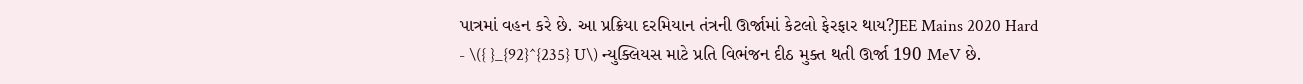પાત્રમાં વહન કરે છે. આ પ્રક્રિયા દરમિયાન તંત્રની ઊર્જામાં કેટલો ફેરફાર થાય?JEE Mains 2020 Hard
- \({ }_{92}^{235} U\) ન્યુક્લિયસ માટે પ્રતિ વિભંજન દીઠ મુક્ત થતી ઊર્જા 190 MeV છે.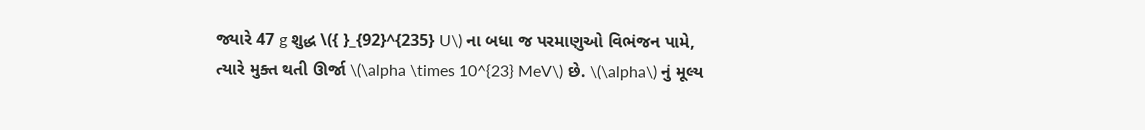જ્યારે 47 g શુદ્ધ \({ }_{92}^{235} U\) ના બધા જ પરમાણુઓ વિભંજન પામે, ત્યારે મુક્ત થતી ઊર્જા \(\alpha \times 10^{23} MeV\) છે. \(\alpha\) નું મૂલ્ય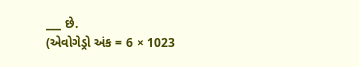___ છે.
(એવોગેડ્રો અંક = 6 × 1023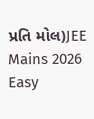પ્રતિ મોલ)JEE Mains 2026 Easy